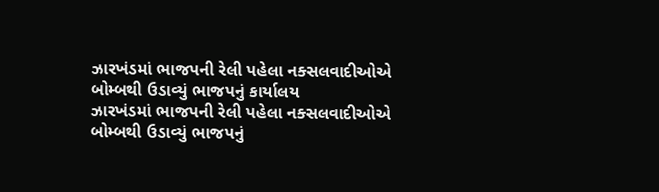ઝારખંડમાં ભાજપની રેલી પહેલા નક્સલવાદીઓએ બોમ્બથી ઉડાવ્યું ભાજપનું કાર્યાલય
ઝારખંડમાં ભાજપની રેલી પહેલા નક્સલવાદીઓએ બોમ્બથી ઉડાવ્યું ભાજપનું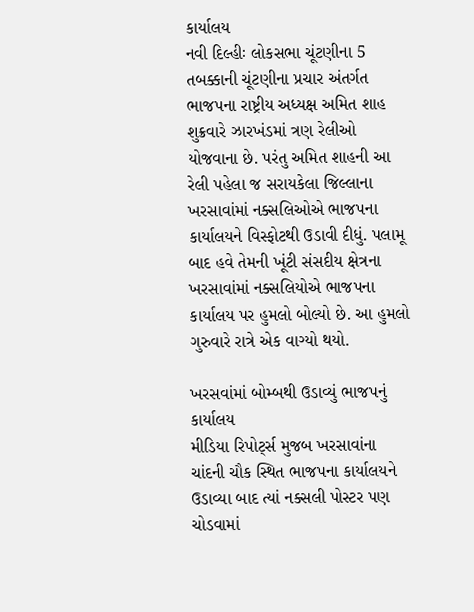કાર્યાલય
નવી દિલ્હીઃ લોકસભા ચૂંટણીના 5 તબક્કાની ચૂંટણીના પ્રચાર અંતર્ગત ભાજપના રાષ્ટ્રીય અધ્યક્ષ અમિત શાહ શુક્રવારે ઝારખંડમાં ત્રણ રેલીઓ યોજવાના છે. પરંતુ અમિત શાહની આ રેલી પહેલા જ સરાયકેલા જિલ્લાના ખરસાવાંમાં નક્સલિઓએ ભાજપના કાર્યાલયને વિસ્ફોટથી ઉડાવી દીધું. પલામૂ બાદ હવે તેમની ખૂંટી સંસદીય ક્ષેત્રના ખરસાવાંમાં નક્સલિયોએ ભાજપના કાર્યાલય પર હુમલો બોલ્યો છે. આ હુમલો ગુરુવારે રાત્રે એક વાગ્યો થયો.

ખરસવાંમાં બોમ્બથી ઉડાવ્યું ભાજપનું કાર્યાલય
મીડિયા રિપોર્ટ્સ મુજબ ખરસાવાંના ચાંદની ચૌક સ્થિત ભાજપના કાર્યાલયને ઉડાવ્યા બાદ ત્યાં નક્સલી પોસ્ટર પણ ચોડવામાં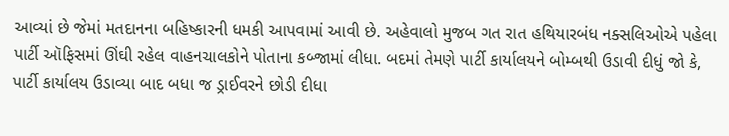આવ્યાં છે જેમાં મતદાનના બહિષ્કારની ધમકી આપવામાં આવી છે. અહેવાલો મુજબ ગત રાત હથિયારબંધ નક્સલિઓએ પહેલા પાર્ટી ઑફિસમાં ઊંઘી રહેલ વાહનચાલકોને પોતાના કબ્જામાં લીધા. બદમાં તેમણે પાર્ટી કાર્યાલયને બોમ્બથી ઉડાવી દીધું જો કે, પાર્ટી કાર્યાલય ઉડાવ્યા બાદ બધા જ ડ્રાઈવરને છોડી દીધા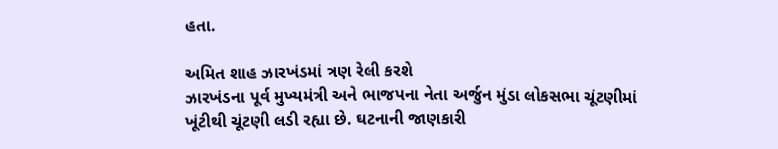હતા.

અમિત શાહ ઝારખંડમાં ત્રણ રેલી કરશે
ઝારખંડના પૂર્વ મુખ્યમંત્રી અને ભાજપના નેતા અર્જુન મુંડા લોકસભા ચૂંટણીમાં ખૂંટીથી ચૂંટણી લડી રહ્યા છે. ઘટનાની જાણકારી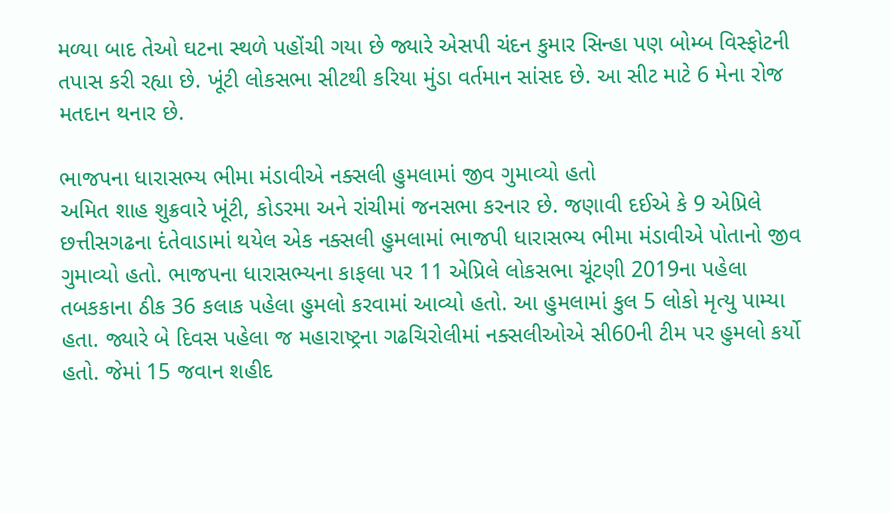મળ્યા બાદ તેઓ ઘટના સ્થળે પહોંચી ગયા છે જ્યારે એસપી ચંદન કુમાર સિન્હા પણ બોમ્બ વિસ્ફોટની તપાસ કરી રહ્યા છે. ખૂંટી લોકસભા સીટથી કરિયા મુંડા વર્તમાન સાંસદ છે. આ સીટ માટે 6 મેના રોજ મતદાન થનાર છે.

ભાજપના ધારાસભ્ય ભીમા મંડાવીએ નક્સલી હુમલામાં જીવ ગુમાવ્યો હતો
અમિત શાહ શુક્રવારે ખૂંટી, કોડરમા અને રાંચીમાં જનસભા કરનાર છે. જણાવી દઈએ કે 9 એપ્રિલે છત્તીસગઢના દંતેવાડામાં થયેલ એક નક્સલી હુમલામાં ભાજપી ધારાસભ્ય ભીમા મંડાવીએ પોતાનો જીવ ગુમાવ્યો હતો. ભાજપના ધારાસભ્યના કાફલા પર 11 એપ્રિલે લોકસભા ચૂંટણી 2019ના પહેલા તબકકાના ઠીક 36 કલાક પહેલા હુમલો કરવામાં આવ્યો હતો. આ હુમલામાં કુલ 5 લોકો મૃત્યુ પામ્યા હતા. જ્યારે બે દિવસ પહેલા જ મહારાષ્ટ્રના ગઢચિરોલીમાં નક્સલીઓએ સી60ની ટીમ પર હુમલો કર્યો હતો. જેમાં 15 જવાન શહીદ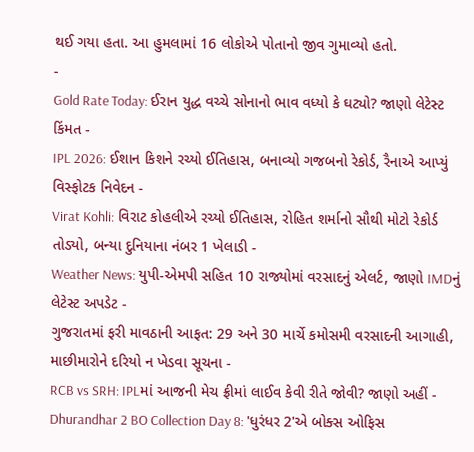થઈ ગયા હતા. આ હુમલામાં 16 લોકોએ પોતાનો જીવ ગુમાવ્યો હતો.
-
Gold Rate Today: ઈરાન યુદ્ધ વચ્ચે સોનાનો ભાવ વધ્યો કે ઘટ્યો? જાણો લેટેસ્ટ કિંમત -
IPL 2026: ઈશાન કિશને રચ્યો ઈતિહાસ, બનાવ્યો ગજબનો રેકોર્ડ, રૈનાએ આપ્યું વિસ્ફોટક નિવેદન -
Virat Kohli: વિરાટ કોહલીએ રચ્યો ઈતિહાસ, રોહિત શર્માનો સૌથી મોટો રેકોર્ડ તોડ્યો, બન્યા દુનિયાના નંબર 1 ખેલાડી -
Weather News: યુપી-એમપી સહિત 10 રાજ્યોમાં વરસાદનું એલર્ટ, જાણો IMDનું લેટેસ્ટ અપડેટ -
ગુજરાતમાં ફરી માવઠાની આફત: 29 અને 30 માર્ચે કમોસમી વરસાદની આગાહી, માછીમારોને દરિયો ન ખેડવા સૂચના -
RCB vs SRH: IPLમાં આજની મેચ ફ્રીમાં લાઈવ કેવી રીતે જોવી? જાણો અહીં -
Dhurandhar 2 BO Collection Day 8: 'ધુરંધર 2'એ બોક્સ ઓફિસ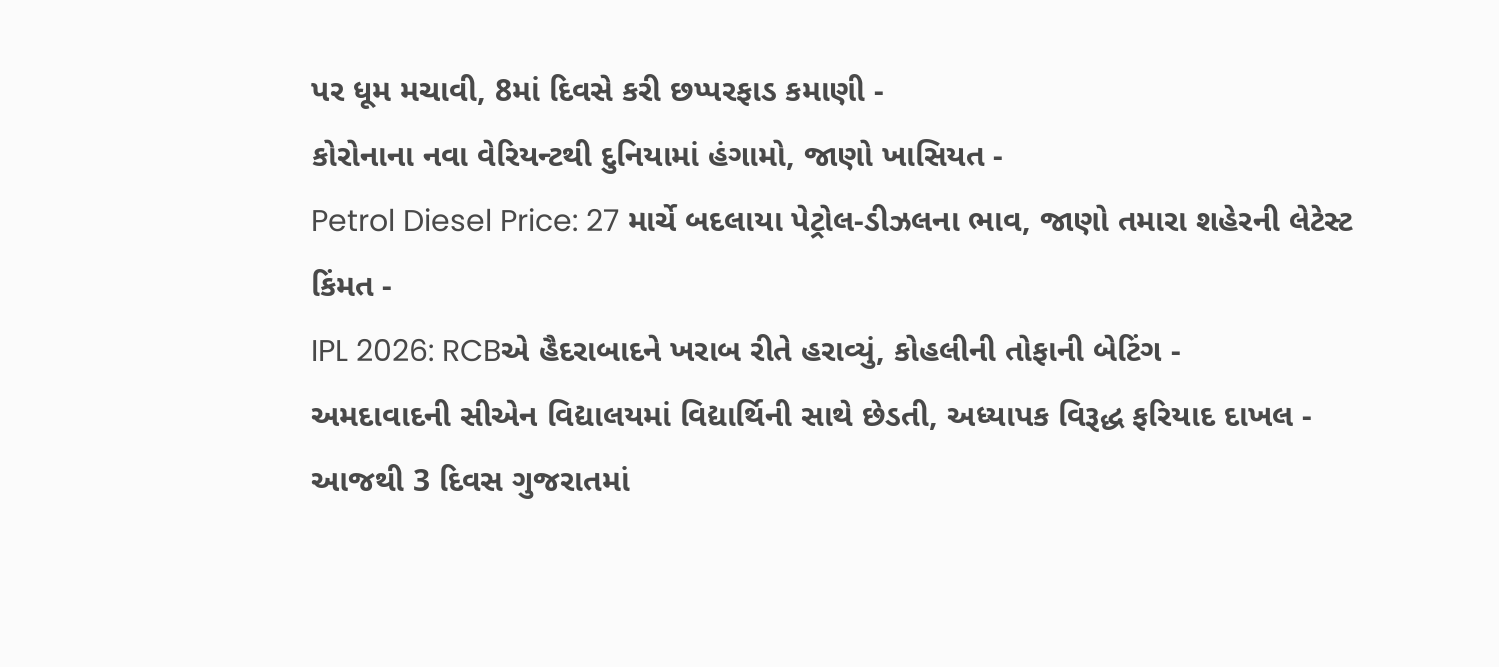પર ધૂમ મચાવી, 8માં દિવસે કરી છપ્પરફાડ કમાણી -
કોરોનાના નવા વેરિયન્ટથી દુનિયામાં હંગામો, જાણો ખાસિયત -
Petrol Diesel Price: 27 માર્ચે બદલાયા પેટ્રોલ-ડીઝલના ભાવ, જાણો તમારા શહેરની લેટેસ્ટ કિંમત -
IPL 2026: RCBએ હૈદરાબાદને ખરાબ રીતે હરાવ્યું, કોહલીની તોફાની બેટિંગ -
અમદાવાદની સીએન વિદ્યાલયમાં વિદ્યાર્થિની સાથે છેડતી, અધ્યાપક વિરૂદ્ધ ફરિયાદ દાખલ -
આજથી 3 દિવસ ગુજરાતમાં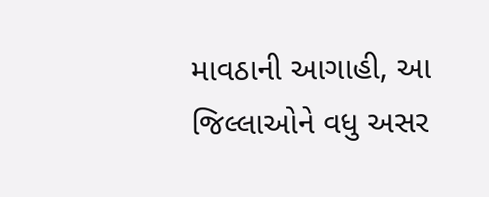માવઠાની આગાહી, આ જિલ્લાઓને વધુ અસર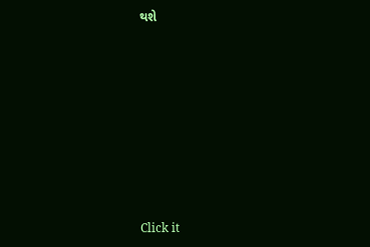થશે









Click it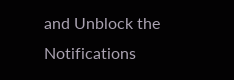and Unblock the Notifications